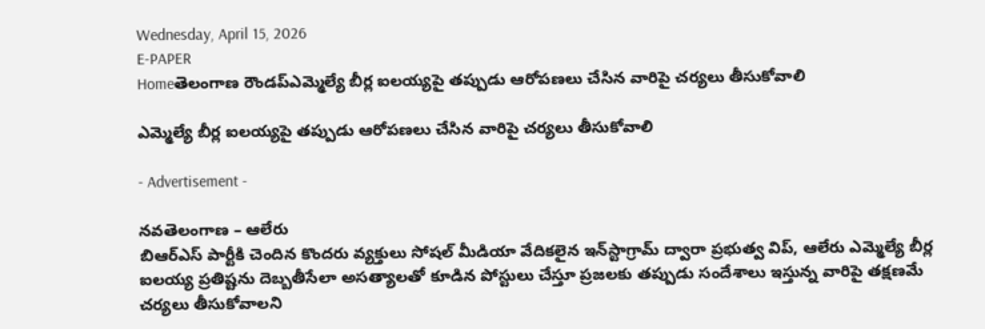Wednesday, April 15, 2026
E-PAPER
Homeతెలంగాణ రౌండప్ఎమ్మెల్యే బీర్ల ఐలయ్యపై తప్పుడు ఆరోపణలు చేసిన వారిపై చర్యలు తీసుకోవాలి

ఎమ్మెల్యే బీర్ల ఐలయ్యపై తప్పుడు ఆరోపణలు చేసిన వారిపై చర్యలు తీసుకోవాలి

- Advertisement -

నవతెలంగాణ – ఆలేరు
బిఆర్ఎస్ పార్టీకి చెందిన కొందరు వ్యక్తులు సోషల్ మీడియా వేదికలైన ఇన్‌స్టాగ్రామ్ ద్వారా ప్రభుత్వ విప్, ఆలేరు ఎమ్మెల్యే బీర్ల ఐలయ్య ప్రతిష్టను దెబ్బతీసేలా అసత్యాలతో కూడిన పోస్టులు చేస్తూ ప్రజలకు తప్పుడు సందేశాలు ఇస్తున్న వారిపై తక్షణమే చర్యలు తీసుకోవాలని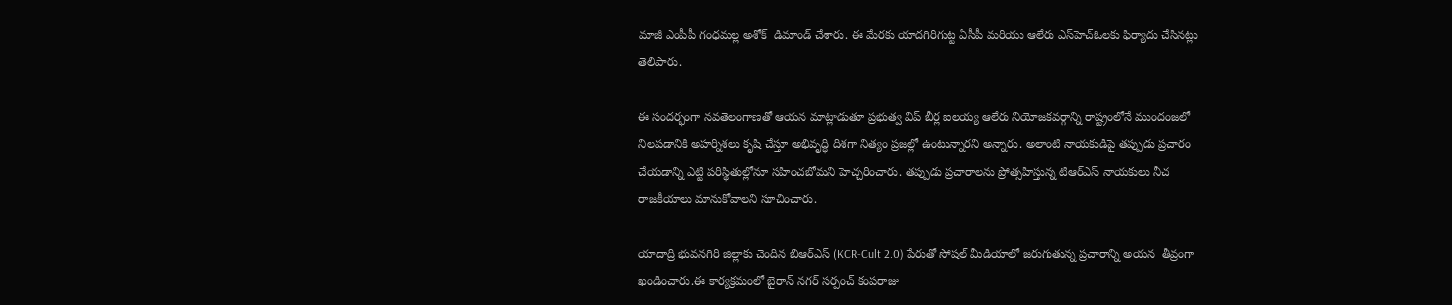మాజీ ఎంపీపీ గంధమల్ల అశోక్  డిమాండ్ చేశారు. ఈ మేరకు యాదగిరిగుట్ట ఏసీపీ మరియు ఆలేరు ఎస్‌హెచ్‌ఓలకు ఫిర్యాదు చేసినట్లు తెలిపారు.

ఈ సందర్భంగా నవతెలంగాణతో ఆయన మాట్లాడుతూ ప్రభుత్వ విప్ బీర్ల ఐలయ్య ఆలేరు నియోజకవర్గాన్ని రాష్ట్రంలోనే ముందంజలో నిలపడానికి అహర్నిశలు కృషి చేస్తూ అభివృద్ధి దిశగా నిత్యం ప్రజల్లో ఉంటున్నారని అన్నారు. అలాంటి నాయకుడిపై తప్పుడు ప్రచారం చేయడాన్ని ఎట్టి పరిస్థితుల్లోనూ సహించబోమని హెచ్చరించారు. తప్పుడు ప్రచారాలను ప్రోత్సహిస్తున్న టిఆర్ఎస్ నాయకులు నీచ రాజకీయాలు మానుకోవాలని సూచించారు.

యాదాద్రి భువనగిరి జిల్లాకు చెందిన బిఆర్ఎస్ (KCR-Cult 2.0) పేరుతో సోషల్ మీడియాలో జరుగుతున్న ప్రచారాన్ని అయన  తీవ్రంగా ఖండించారు.ఈ కార్యక్రమంలో బైరాన్ నగర్ సర్పంచ్ కంపరాజు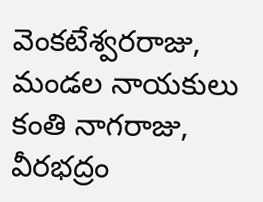వెంకటేశ్వరరాజు, మండల నాయకులు కంతి నాగరాజు, వీరభద్రం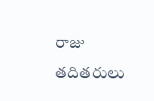రాజు తదితరులు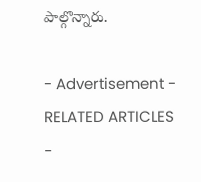పాల్గొన్నారు.

- Advertisement -
RELATED ARTICLES
-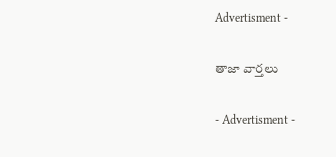Advertisment -

తాజా వార్తలు

- Advertisment -